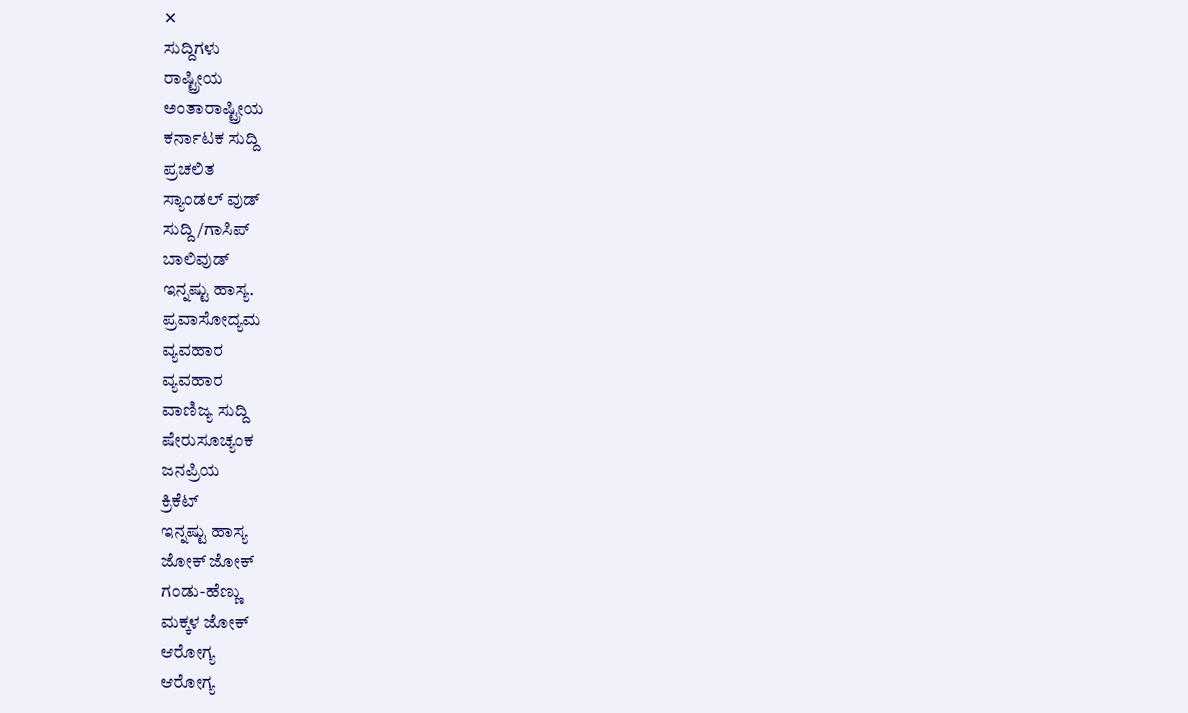✕
ಸುದ್ದಿಗಳು
ರಾಷ್ಟ್ರೀಯ
ಅಂತಾರಾಷ್ಟ್ರೀಯ
ಕರ್ನಾಟಕ ಸುದ್ದಿ
ಪ್ರಚಲಿತ
ಸ್ಯಾಂಡಲ್ ವುಡ್
ಸುದ್ದಿ/ಗಾಸಿಪ್
ಬಾಲಿವುಡ್
ಇನ್ನಷ್ಟು ಹಾಸ್ಯ.
ಪ್ರವಾಸೋದ್ಯಮ
ವ್ಯವಹಾರ
ವ್ಯವಹಾರ
ವಾಣಿಜ್ಯ ಸುದ್ದಿ
ಷೇರುಸೂಚ್ಯಂಕ
ಜನಪ್ರಿಯ
ಕ್ರಿಕೆಟ್
ಇನ್ನಷ್ಟು ಹಾಸ್ಯ
ಜೋಕ್ ಜೋಕ್
ಗಂಡು-ಹೆಣ್ಣು
ಮಕ್ಕಳ ಜೋಕ್
ಆರೋಗ್ಯ
ಆರೋಗ್ಯ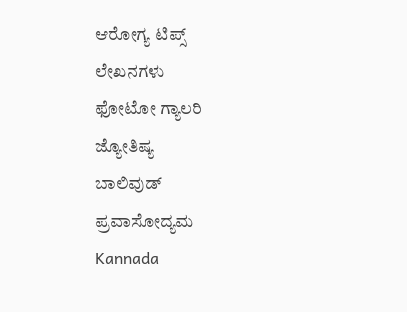ಆರೋಗ್ಯ ಟಿಪ್ಸ್
ಲೇಖನಗಳು
ಫೋಟೋ ಗ್ಯಾಲರಿ
ಜ್ಯೋತಿಷ್ಯ
ಬಾಲಿವುಡ್
ಪ್ರವಾಸೋದ್ಯಮ
Kannada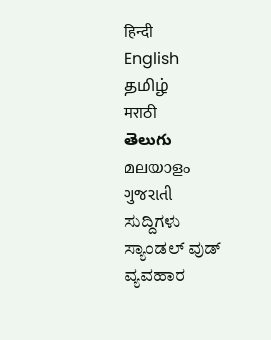हिन्दी
English
தமிழ்
मराठी
తెలుగు
മലയാളം
ગુજરાતી
ಸುದ್ದಿಗಳು
ಸ್ಯಾಂಡಲ್ ವುಡ್
ವ್ಯವಹಾರ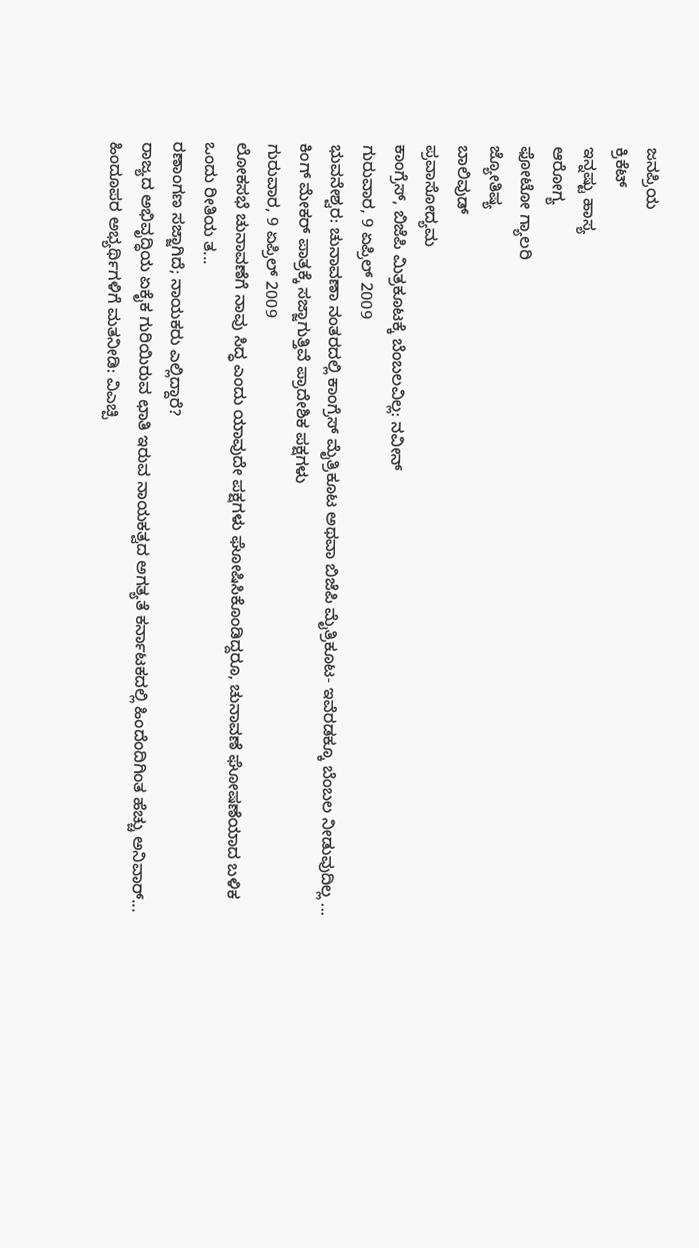ಜನಪ್ರಿಯ
ಕ್ರಿಕೆಟ್
ಇನ್ನಷ್ಟು ಹಾಸ್ಯ
ಆರೋಗ್ಯ
ಫೋಟೋ ಗ್ಯಾಲರಿ
ಜ್ಯೋತಿಷ್ಯ
ಬಾಲಿವುಡ್
ಪ್ರವಾಸೋದ್ಯಮ
ಕಾಂಗ್ರೆಸ್, ಬಿಜೆಪಿ ಮಿತ್ರಕೂಟಕ್ಕೆ ಬೆಂಬಲವಿಲ್ಲ: ನವೀನ್
ಗುರುವಾರ, 9 ಏಪ್ರಿಲ್ 2009
ಭುವನೇಶ್ವರ: ಚುನಾವಣಾ ನಂತರದಲ್ಲಿ ಕಾಂಗ್ರೆಸ್ ಮೈತ್ರಿಕೂಟ ಅಥವಾ ಬಿಜೆಪಿ ಮೈತ್ರಿಕೂಟ- ಇವೆರಡಕ್ಕೂ ಬೆಂಬಲ ನೀಡುವುದಿಲ್ಲ ...
ಕಿಂಗ್ ಮೇಕರ್ ಪಾತ್ರಕ್ಕೆ ಸಜ್ಜಾಗುತ್ತಿವೆ ಪ್ರಾದೇಶಿಕ ಪಕ್ಷಗಳು
ಗುರುವಾರ, 9 ಏಪ್ರಿಲ್ 2009
ಲೋಕಸಭೆ ಚುನಾವಣೆಗೆ ನಾವು ಸಿದ್ಧ ಎಂದು ಯಾವುದೇ ಪಕ್ಷಗಳು ಘೋಷಿಸಿಕೊಂಡಿದ್ದರೂ, ಚುನಾವಣೆ ಘೋಷಣೆಯಾದ ಬಳಿಕ ಒಂದು ರೀತಿಯ ತ...
ರಣಾಂಗಣ ಸಜ್ಜಾಗಿದೆ; ನಾಯಕರು ಎಲ್ಲಿದ್ದಾರೆ?
ರಾಜ್ಯದ ಅಭಿವೃದ್ಧಿಯ ಏಕೈಕ ಗುರಿಯಿರುವ ಛಾತಿ ಇರುವ ನಾಯಕತ್ವದ ಅಗತ್ಯತೆ ಕರ್ನಾಟಕದಲ್ಲಿ ಹಿಂದೆಂದಿಗಿಂತ ಹೆಚ್ಚು ಅನಿವಾರ್...
ಹಿಂದೂಪರ ಅಭ್ಯರ್ಥಿಗಳಿಗೆ ಮತನೀಡಿ: ವಿಎಚ್ಪಿ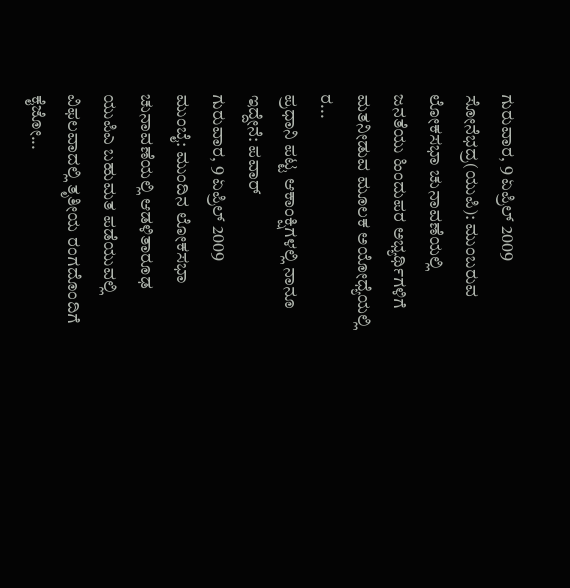ಗುರುವಾರ, 9 ಏಪ್ರಿಲ್ 2009
ಸೋನೆಭದ್ರ(ಯುಪಿ): ಮುಂಬರುವ ಲೋಕಸಭಾ ಚುನಾವಣೆಯಲ್ಲಿ ಜನತೆಯು ಹಿಂದುಪರ ಅಭ್ಯರ್ಥಿಗಳಿಗೆ ಮತನೀಡುವ ಮೂಲಕ ಅಯೋಧ್ಯೆಯಲ್ಲಿ ರ...
ಪ್ರಧಾನಿ ಪಟ್ಟ ಆಕಾಂಕ್ಷಿಗಳಲ್ಲಿ ನಾನೂ ಇದ್ದೇನೆ: ಪವಾರ್
ಗುರುವಾರ, 9 ಏಪ್ರಿಲ್ 2009
ಮುಂಬೈ: ಮುಂದಿನ ಲೋಕಸಭಾ ಚುನಾವಣೆಯಲ್ಲಿ ಆಡಳಿತಾರೂಢ ಯುಪಿಎ ಬಹುಮತ ಪಡೆಯುವಲ್ಲಿ ವಿಫಲವಾದಲ್ಲಿ ತೃತೀಯ ರಂಗದೊಂದಿಗೆ ಕೈಜೋ...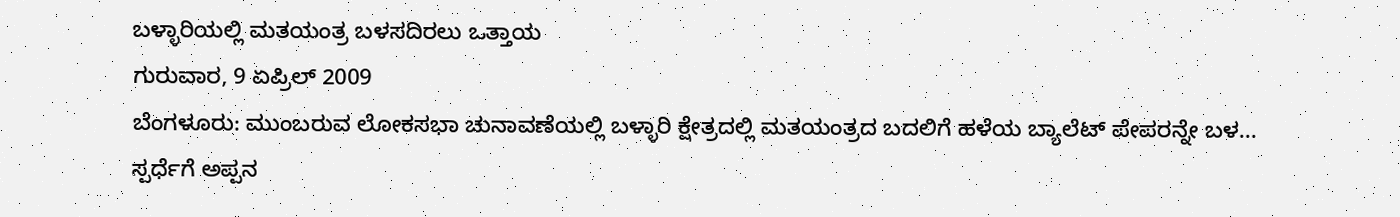ಬಳ್ಳಾರಿಯಲ್ಲಿ ಮತಯಂತ್ರ ಬಳಸದಿರಲು ಒತ್ತಾಯ
ಗುರುವಾರ, 9 ಏಪ್ರಿಲ್ 2009
ಬೆಂಗಳೂರು: ಮುಂಬರುವ ಲೋಕಸಭಾ ಚುನಾವಣೆಯಲ್ಲಿ ಬಳ್ಳಾರಿ ಕ್ಷೇತ್ರದಲ್ಲಿ ಮತಯಂತ್ರದ ಬದಲಿಗೆ ಹಳೆಯ ಬ್ಯಾಲೆಟ್ ಪೇಪರನ್ನೇ ಬಳ...
ಸ್ಪರ್ಧೆಗೆ ಅಪ್ಪನ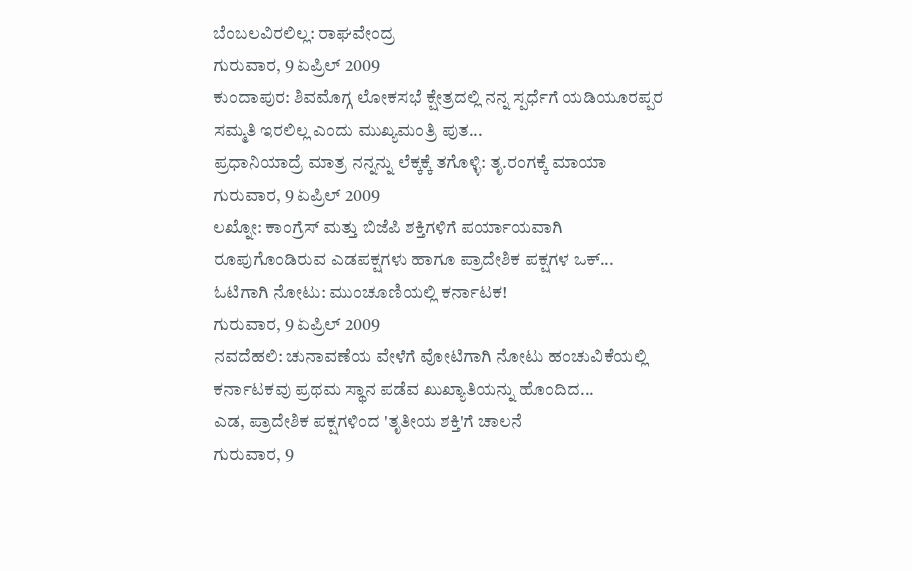ಬೆಂಬಲವಿರಲಿಲ್ಲ: ರಾಘವೇಂದ್ರ
ಗುರುವಾರ, 9 ಏಪ್ರಿಲ್ 2009
ಕುಂದಾಪುರ: ಶಿವಮೊಗ್ಗ ಲೋಕಸಭೆ ಕ್ಷೇತ್ರದಲ್ಲಿ ನನ್ನ ಸ್ಪರ್ಧೆಗೆ ಯಡಿಯೂರಪ್ಪರ ಸಮ್ಮತಿ ಇರಲಿಲ್ಲ ಎಂದು ಮುಖ್ಯಮಂತ್ರಿ ಪುತ...
ಪ್ರಧಾನಿಯಾದ್ರೆ ಮಾತ್ರ ನನ್ನನ್ನು ಲೆಕ್ಕಕ್ಕೆ ತಗೊಳ್ಳಿ: ತೃ.ರಂಗಕ್ಕೆ ಮಾಯಾ
ಗುರುವಾರ, 9 ಏಪ್ರಿಲ್ 2009
ಲಖ್ನೋ: ಕಾಂಗ್ರೆಸ್ ಮತ್ತು ಬಿಜೆಪಿ ಶಕ್ತಿಗಳಿಗೆ ಪರ್ಯಾಯವಾಗಿ ರೂಪುಗೊಂಡಿರುವ ಎಡಪಕ್ಷಗಳು ಹಾಗೂ ಪ್ರಾದೇಶಿಕ ಪಕ್ಷಗಳ ಒಕ್...
ಓಟಿಗಾಗಿ ನೋಟು: ಮುಂಚೂಣಿಯಲ್ಲಿ ಕರ್ನಾಟಕ!
ಗುರುವಾರ, 9 ಏಪ್ರಿಲ್ 2009
ನವದೆಹಲಿ: ಚುನಾವಣೆಯ ವೇಳೆಗೆ ವೋಟಿಗಾಗಿ ನೋಟು ಹಂಚುವಿಕೆಯಲ್ಲಿ ಕರ್ನಾಟಕವು ಪ್ರಥಮ ಸ್ಥಾನ ಪಡೆವ ಖುಖ್ಯಾತಿಯನ್ನು ಹೊಂದಿದ...
ಎಡ, ಪ್ರಾದೇಶಿಕ ಪಕ್ಷಗಳಿಂದ 'ತೃತೀಯ ಶಕ್ತಿ'ಗೆ ಚಾಲನೆ
ಗುರುವಾರ, 9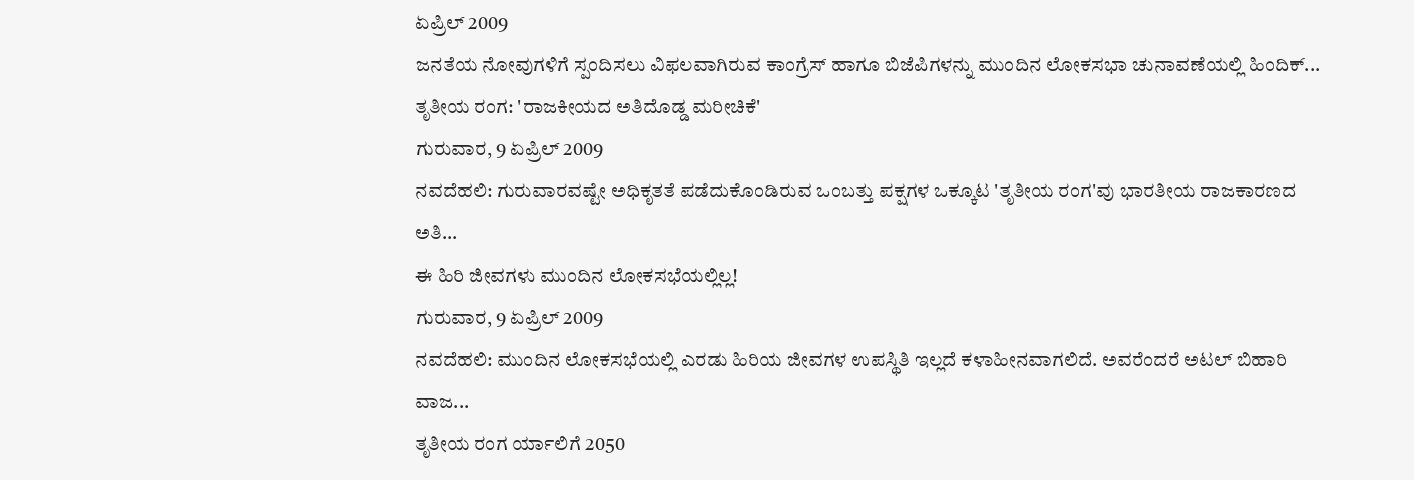ಏಪ್ರಿಲ್ 2009
ಜನತೆಯ ನೋವುಗಳಿಗೆ ಸ್ಪಂದಿಸಲು ವಿಫಲವಾಗಿರುವ ಕಾಂಗ್ರೆಸ್ ಹಾಗೂ ಬಿಜೆಪಿಗಳನ್ನು ಮುಂದಿನ ಲೋಕಸಭಾ ಚುನಾವಣೆಯಲ್ಲಿ ಹಿಂದಿಕ್...
ತೃತೀಯ ರಂಗ: 'ರಾಜಕೀಯದ ಅತಿದೊಡ್ಡ ಮರೀಚಿಕೆ'
ಗುರುವಾರ, 9 ಏಪ್ರಿಲ್ 2009
ನವದೆಹಲಿ: ಗುರುವಾರವಷ್ಟೇ ಅಧಿಕೃತತೆ ಪಡೆದುಕೊಂಡಿರುವ ಒಂಬತ್ತು ಪಕ್ಷಗಳ ಒಕ್ಕೂಟ 'ತೃತೀಯ ರಂಗ'ವು ಭಾರತೀಯ ರಾಜಕಾರಣದ ಅತಿ...
ಈ ಹಿರಿ ಜೀವಗಳು ಮುಂದಿನ ಲೋಕಸಭೆಯಲ್ಲಿಲ್ಲ!
ಗುರುವಾರ, 9 ಏಪ್ರಿಲ್ 2009
ನವದೆಹಲಿ: ಮುಂದಿನ ಲೋಕಸಭೆಯಲ್ಲಿ ಎರಡು ಹಿರಿಯ ಜೀವಗಳ ಉಪಸ್ಥಿತಿ ಇಲ್ಲದೆ ಕಳಾಹೀನವಾಗಲಿದೆ. ಅವರೆಂದರೆ ಅಟಲ್ ಬಿಹಾರಿ ವಾಜ...
ತೃತೀಯ ರಂಗ ರ್ಯಾಲಿಗೆ 2050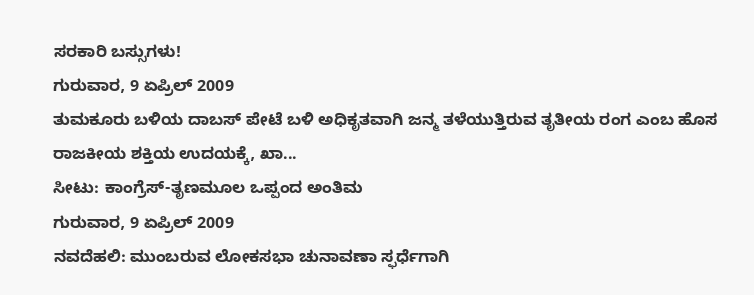ಸರಕಾರಿ ಬಸ್ಸುಗಳು!
ಗುರುವಾರ, 9 ಏಪ್ರಿಲ್ 2009
ತುಮಕೂರು ಬಳಿಯ ದಾಬಸ್ ಪೇಟೆ ಬಳಿ ಅಧಿಕೃತವಾಗಿ ಜನ್ಮ ತಳೆಯುತ್ತಿರುವ ತೃತೀಯ ರಂಗ ಎಂಬ ಹೊಸ ರಾಜಕೀಯ ಶಕ್ತಿಯ ಉದಯಕ್ಕೆ, ಖಾ...
ಸೀಟು: ಕಾಂಗ್ರೆಸ್-ತೃಣಮೂಲ ಒಪ್ಪಂದ ಅಂತಿಮ
ಗುರುವಾರ, 9 ಏಪ್ರಿಲ್ 2009
ನವದೆಹಲಿ: ಮುಂಬರುವ ಲೋಕಸಭಾ ಚುನಾವಣಾ ಸ್ಫರ್ಧೆಗಾಗಿ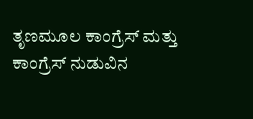ತೃಣಮೂಲ ಕಾಂಗ್ರೆಸ್ ಮತ್ತು ಕಾಂಗ್ರೆಸ್ ನುಡುವಿನ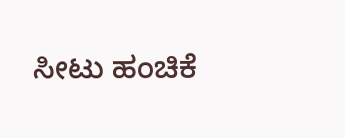ಸೀಟು ಹಂಚಿಕೆ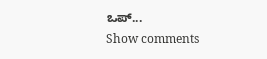ಒಪ್...
Show comments